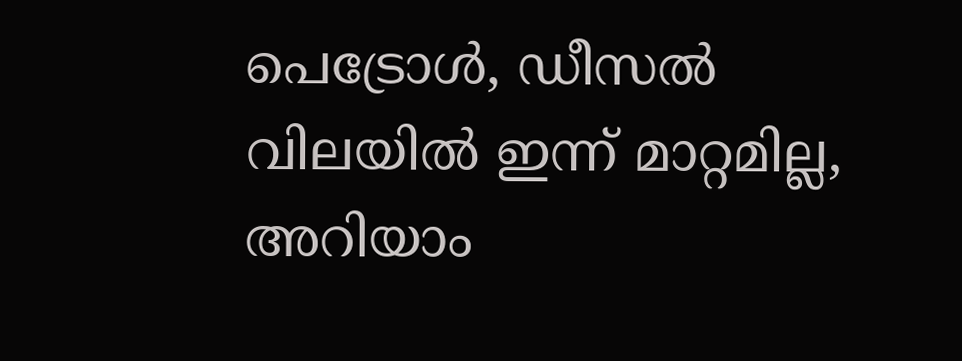പെട്രോള്‍, ഡീസല്‍ വിലയില്‍ ഇന്ന് മാറ്റമില്ല, അറിയാം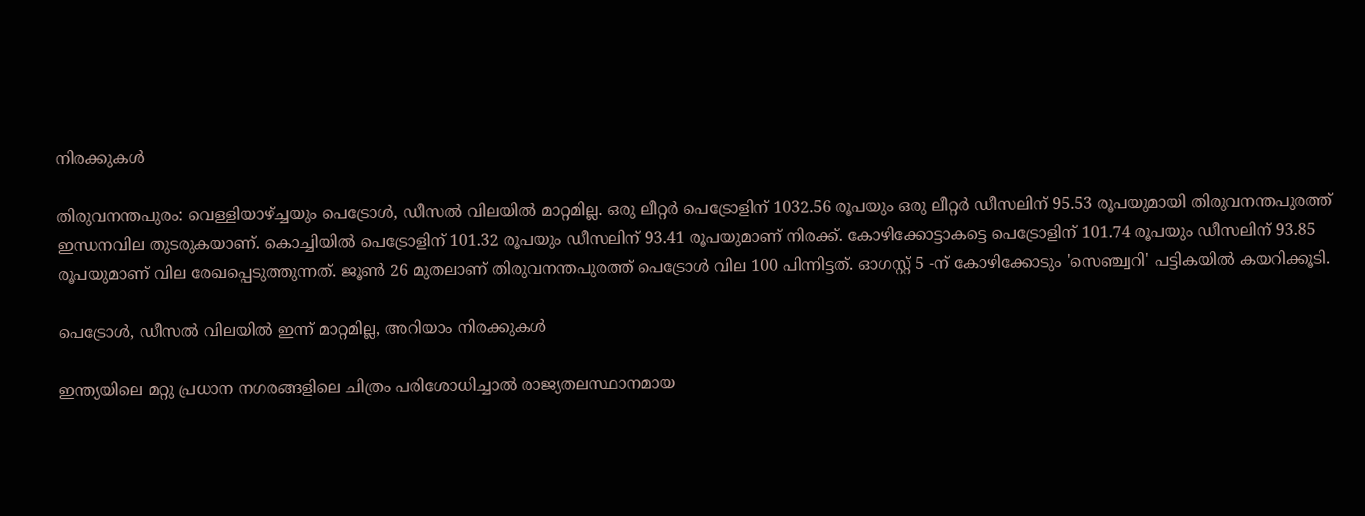നിരക്കുകള്‍

തിരുവനന്തപുരം: വെള്ളിയാഴ്ച്ചയും പെട്രോള്‍, ഡീസല്‍ വിലയില്‍ മാറ്റമില്ല. ഒരു ലീറ്റര്‍ പെട്രോളിന് 1032.56 രൂപയും ഒരു ലീറ്റര്‍ ഡീസലിന് 95.53 രൂപയുമായി തിരുവനന്തപുരത്ത് ഇന്ധനവില തുടരുകയാണ്. കൊച്ചിയില്‍ പെട്രോളിന് 101.32 രൂപയും ഡീസലിന് 93.41 രൂപയുമാണ് നിരക്ക്. കോഴിക്കോട്ടാകട്ടെ പെട്രോളിന് 101.74 രൂപയും ഡീസലിന് 93.85 രൂപയുമാണ് വില രേഖപ്പെടുത്തുന്നത്. ജൂണ്‍ 26 മുതലാണ് തിരുവനന്തപുരത്ത് പെട്രോള്‍ വില 100 പിന്നിട്ടത്. ഓഗസ്റ്റ് 5 -ന് കോഴിക്കോടും 'സെഞ്ച്വറി' പട്ടികയില്‍ കയറിക്കൂടി.

പെട്രോള്‍, ഡീസല്‍ വിലയില്‍ ഇന്ന് മാറ്റമില്ല, അറിയാം നിരക്കുകള്‍

ഇന്ത്യയിലെ മറ്റു പ്രധാന നഗരങ്ങളിലെ ചിത്രം പരിശോധിച്ചാല്‍ രാജ്യതലസ്ഥാനമായ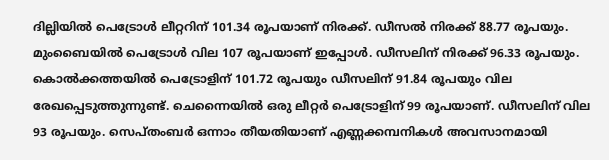ദില്ലിയില്‍ പെട്രോള്‍ ലീറ്ററിന് 101.34 രൂപയാണ് നിരക്ക്. ഡീസല്‍ നിരക്ക് 88.77 രൂപയും. മുംബൈയില്‍ പെട്രോള്‍ വില 107 രൂപയാണ് ഇപ്പോള്‍. ഡീസലിന് നിരക്ക് 96.33 രൂപയും. കൊല്‍ക്കത്തയില്‍ പെട്രോളിന് 101.72 രൂപയും ഡീസലിന് 91.84 രൂപയും വില രേഖപ്പെടുത്തുന്നുണ്ട്. ചെന്നൈയില്‍ ഒരു ലീറ്റര്‍ പെട്രോളിന് 99 രൂപയാണ്. ഡീസലിന് വില 93 രൂപയും. സെപ്തംബര്‍ ഒന്നാം തീയതിയാണ് എണ്ണക്കമ്പനികള്‍ അവസാനമായി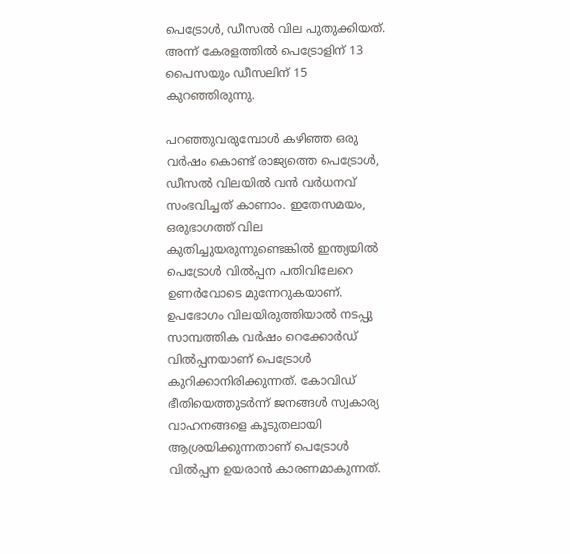പെട്രോള്‍, ഡീസല്‍ വില പുതുക്കിയത്. അന്ന് കേരളത്തില്‍ പെട്രോളിന് 13 പൈസയും ഡീസലിന് 15 കുറഞ്ഞിരുന്നു.

പറഞ്ഞുവരുമ്പോള്‍ കഴിഞ്ഞ ഒരു വര്‍ഷം കൊണ്ട് രാജ്യത്തെ പെട്രോള്‍, ഡീസല്‍ വിലയില്‍ വന്‍ വര്‍ധനവ് സംഭവിച്ചത് കാണാം. ഇതേസമയം, ഒരുഭാഗത്ത് വില കുതിച്ചുയരുന്നുണ്ടെങ്കില്‍ ഇന്ത്യയില്‍ പെട്രോള്‍ വില്‍പ്പന പതിവിലേറെ ഉണര്‍വോടെ മുന്നേറുകയാണ്. ഉപഭോഗം വിലയിരുത്തിയാല്‍ നടപ്പു സാമ്പത്തിക വര്‍ഷം റെക്കോര്‍ഡ് വില്‍പ്പനയാണ് പെട്രോള്‍ കുറിക്കാനിരിക്കുന്നത്. കോവിഡ് ഭീതിയെത്തുടര്‍ന്ന് ജനങ്ങള്‍ സ്വകാര്യ വാഹനങ്ങളെ കൂടുതലായി ആശ്രയിക്കുന്നതാണ് പെട്രോള്‍ വില്‍പ്പന ഉയരാന്‍ കാരണമാകുന്നത്.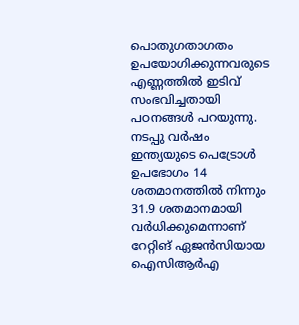പൊതുഗതാഗതം ഉപയോഗിക്കുന്നവരുടെ എണ്ണത്തില്‍ ഇടിവ് സംഭവിച്ചതായി പഠനങ്ങള്‍ പറയുന്നു. നടപ്പു വര്‍ഷം ഇന്ത്യയുടെ പെട്രോള്‍ ഉപഭോഗം 14 ശതമാനത്തില്‍ നിന്നും 31.9 ശതമാനമായി വര്‍ധിക്കുമെന്നാണ് റേറ്റിങ് ഏജന്‍സിയായ ഐസിആര്‍എ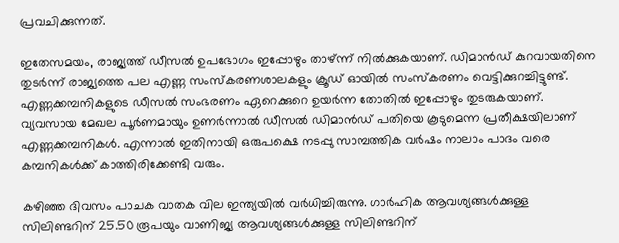പ്രവചിക്കുന്നത്.

ഇതേസമയം, രാജ്യത്ത് ഡീസല്‍ ഉപഭോഗം ഇപ്പോഴും താഴ്ന്ന് നില്‍ക്കുകയാണ്. ഡിമാന്‍ഡ് കുറവായതിനെ തുടര്‍ന്ന് രാജ്യത്തെ പല എണ്ണ സംസ്‌കരണശാലകളും ക്രൂഡ് ഓയില്‍ സംസ്‌കരണം വെട്ടിക്കുറച്ചിട്ടുണ്ട്. എണ്ണക്കമ്പനികളുടെ ഡീസല്‍ സംഭരണം ഏറെക്കുറെ ഉയര്‍ന്ന തോതില്‍ ഇപ്പോഴും തുടരുകയാണ്. വ്യവസായ മേഖല പൂര്‍ണമായും ഉണര്‍ന്നാല്‍ ഡീസല്‍ ഡിമാന്‍ഡ് പതിയെ കൂടുമെന്ന പ്രതീക്ഷയിലാണ് എണ്ണക്കമ്പനികള്‍. എന്നാല്‍ ഇതിനായി ഒരുപക്ഷെ നടപ്പു സാമ്പത്തിക വര്‍ഷം നാലാം പാദം വരെ കമ്പനികള്‍ക്ക് കാത്തിരിക്കേണ്ടി വരും.

കഴിഞ്ഞ ദിവസം പാചക വാതക വില ഇന്ത്യയില്‍ വര്‍ധിച്ചിരുന്നു. ഗാര്‍ഹിക ആവശ്യങ്ങള്‍ക്കുള്ള സിലിണ്ടറിന് 25.50 രൂപയും വാണിജ്യ ആവശ്യങ്ങള്‍ക്കുള്ള സിലിണ്ടറിന്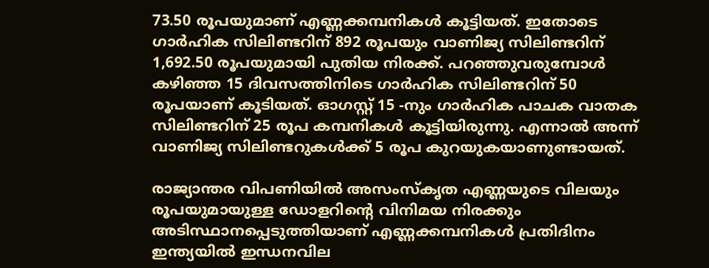73.50 രൂപയുമാണ് എണ്ണക്കമ്പനികള്‍ കൂട്ടിയത്. ഇതോടെ ഗാര്‍ഹിക സിലിണ്ടറിന് 892 രൂപയും വാണിജ്യ സിലിണ്ടറിന് 1,692.50 രൂപയുമായി പുതിയ നിരക്ക്. പറഞ്ഞുവരുമ്പോള്‍ കഴിഞ്ഞ 15 ദിവസത്തിനിടെ ഗാര്‍ഹിക സിലിണ്ടറിന് 50 രൂപയാണ് കൂടിയത്. ഓഗസ്റ്റ് 15 -നും ഗാര്‍ഹിക പാചക വാതക സിലിണ്ടറിന് 25 രൂപ കമ്പനികള്‍ കൂട്ടിയിരുന്നു. എന്നാല്‍ അന്ന് വാണിജ്യ സിലിണ്ടറുകള്‍ക്ക് 5 രൂപ കുറയുകയാണുണ്ടായത്.

രാജ്യാന്തര വിപണിയില്‍ അസംസ്‌കൃത എണ്ണയുടെ വിലയും രൂപയുമായുള്ള ഡോളറിന്റെ വിനിമയ നിരക്കും അടിസ്ഥാനപ്പെടുത്തിയാണ് എണ്ണക്കമ്പനികള്‍ പ്രതിദിനം ഇന്ത്യയില്‍ ഇന്ധനവില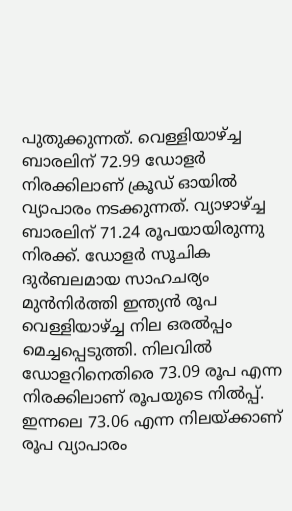പുതുക്കുന്നത്. വെള്ളിയാഴ്ച്ച ബാരലിന് 72.99 ഡോളര്‍ നിരക്കിലാണ് ക്രൂഡ് ഓയില്‍ വ്യാപാരം നടക്കുന്നത്. വ്യാഴാഴ്ച്ച ബാരലിന് 71.24 രൂപയായിരുന്നു നിരക്ക്. ഡോളര്‍ സൂചിക ദുര്‍ബലമായ സാഹചര്യം മുന്‍നിര്‍ത്തി ഇന്ത്യന്‍ രൂപ വെള്ളിയാഴ്ച്ച നില ഒരല്‍പ്പം മെച്ചപ്പെടുത്തി. നിലവില്‍ ഡോളറിനെതിരെ 73.09 രൂപ എന്ന നിരക്കിലാണ് രൂപയുടെ നില്‍പ്പ്. ഇന്നലെ 73.06 എന്ന നിലയ്ക്കാണ് രൂപ വ്യാപാരം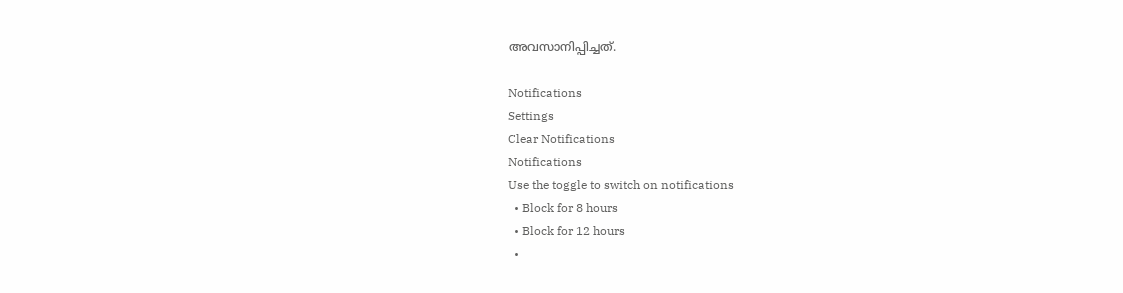അവസാനിപ്പിച്ചത്.

Notifications
Settings
Clear Notifications
Notifications
Use the toggle to switch on notifications
  • Block for 8 hours
  • Block for 12 hours
  •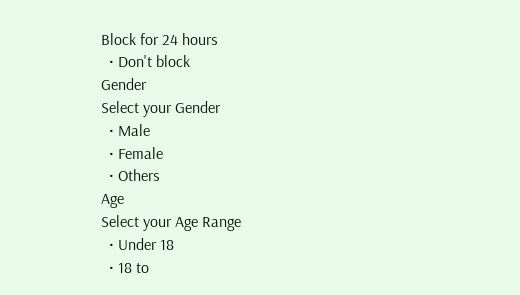Block for 24 hours
  • Don't block
Gender
Select your Gender
  • Male
  • Female
  • Others
Age
Select your Age Range
  • Under 18
  • 18 to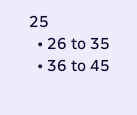25
  • 26 to 35
  • 36 to 45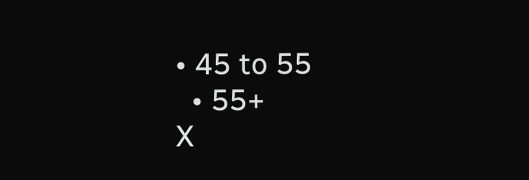• 45 to 55
  • 55+
X